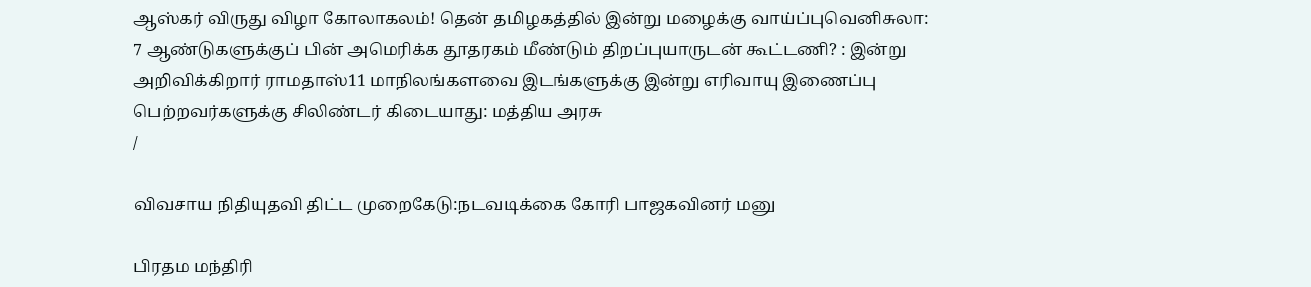ஆஸ்கர் விருது விழா கோலாகலம்! தென் தமிழகத்தில் இன்று மழைக்கு வாய்ப்புவெனிசுலா: 7 ஆண்டுகளுக்குப் பின் அமெரிக்க தூதரகம் மீண்டும் திறப்புயாருடன் கூட்டணி? : இன்று அறிவிக்கிறார் ராமதாஸ்11 மாநிலங்களவை இடங்களுக்கு இன்று எரிவாயு இணைப்பு பெற்றவர்களுக்கு சிலிண்டர் கிடையாது: மத்திய அரசு
/

விவசாய நிதியுதவி திட்ட முறைகேடு:நடவடிக்கை கோரி பாஜகவினர் மனு

பிரதம மந்திரி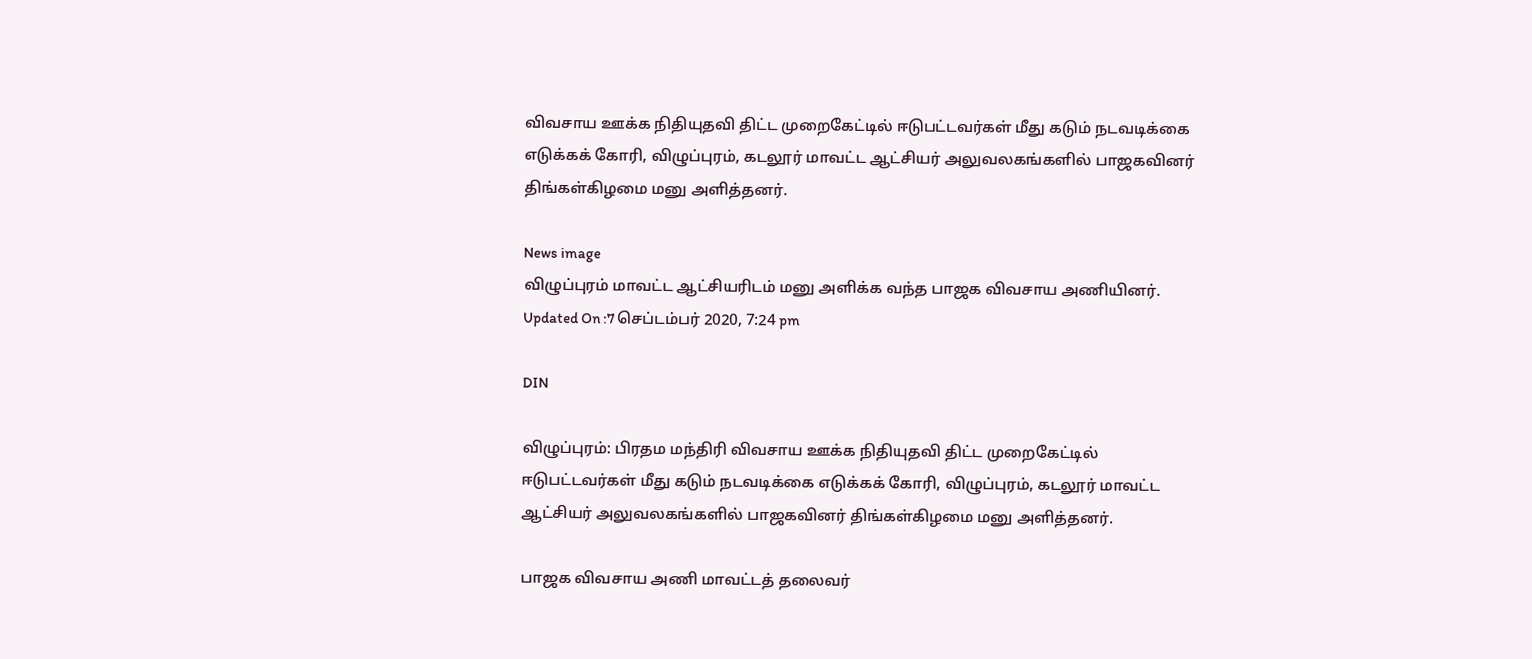விவசாய ஊக்க நிதியுதவி திட்ட முறைகேட்டில் ஈடுபட்டவர்கள் மீது கடும் நடவடிக்கை எடுக்கக் கோரி, விழுப்புரம், கடலூர் மாவட்ட ஆட்சியர் அலுவலகங்களில் பாஜகவினர் திங்கள்கிழமை மனு அளித்தனர்.

News image
விழுப்புரம் மாவட்ட ஆட்சியரிடம் மனு அளிக்க வந்த பாஜக விவசாய அணியினர்.
Updated On :7 செப்டம்பர் 2020, 7:24 pm

DIN

விழுப்புரம்: பிரதம மந்திரி விவசாய ஊக்க நிதியுதவி திட்ட முறைகேட்டில் ஈடுபட்டவர்கள் மீது கடும் நடவடிக்கை எடுக்கக் கோரி, விழுப்புரம், கடலூர் மாவட்ட ஆட்சியர் அலுவலகங்களில் பாஜகவினர் திங்கள்கிழமை மனு அளித்தனர்.

பாஜக விவசாய அணி மாவட்டத் தலைவர்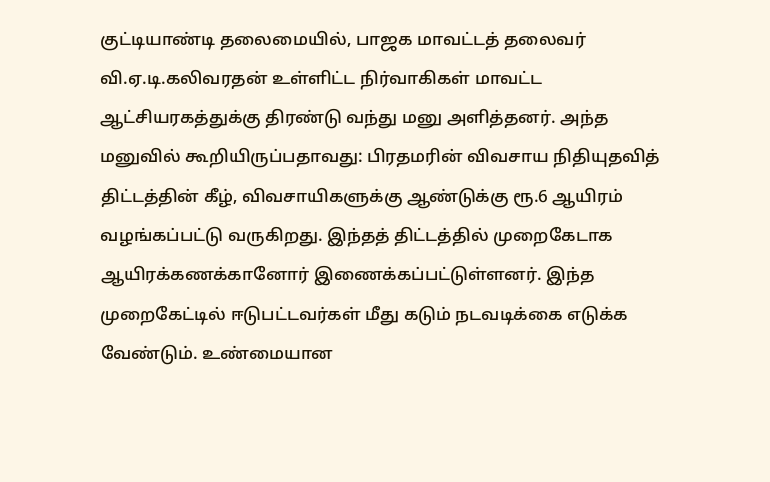குட்டியாண்டி தலைமையில், பாஜக மாவட்டத் தலைவர் வி.ஏ.டி.கலிவரதன் உள்ளிட்ட நிர்வாகிகள் மாவட்ட ஆட்சியரகத்துக்கு திரண்டு வந்து மனு அளித்தனர். அந்த மனுவில் கூறியிருப்பதாவது: பிரதமரின் விவசாய நிதியுதவித் திட்டத்தின் கீழ், விவசாயிகளுக்கு ஆண்டுக்கு ரூ.6 ஆயிரம் வழங்கப்பட்டு வருகிறது. இந்தத் திட்டத்தில் முறைகேடாக ஆயிரக்கணக்கானோர் இணைக்கப்பட்டுள்ளனர். இந்த முறைகேட்டில் ஈடுபட்டவர்கள் மீது கடும் நடவடிக்கை எடுக்க வேண்டும். உண்மையான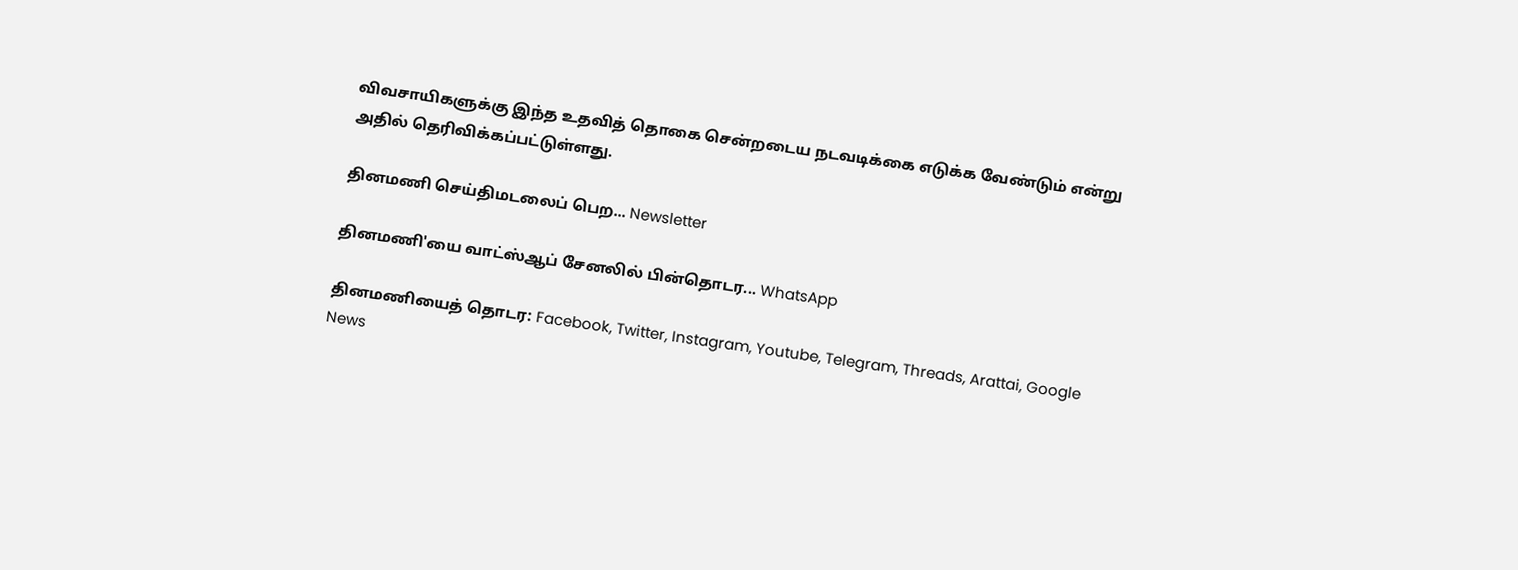விவசாயிகளுக்கு இந்த உதவித் தொகை சென்றடைய நடவடிக்கை எடுக்க வேண்டும் என்று அதில் தெரிவிக்கப்பட்டுள்ளது.

தினமணி செய்திமடலைப் பெற... Newsletter

தினமணி'யை வாட்ஸ்ஆப் சேனலில் பின்தொடர... WhatsApp

தினமணியைத் தொடர: Facebook, Twitter, Instagram, Youtube, Telegram, Threads, Arattai, Google News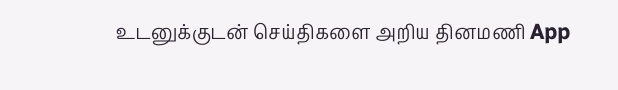உடனுக்குடன் செய்திகளை அறிய தினமணி App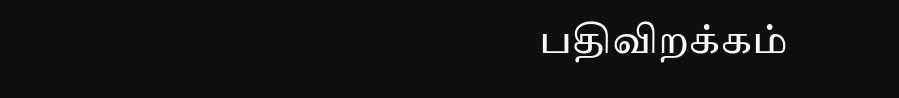பதிவிறக்கம்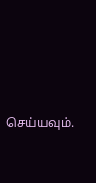செய்யவும்.